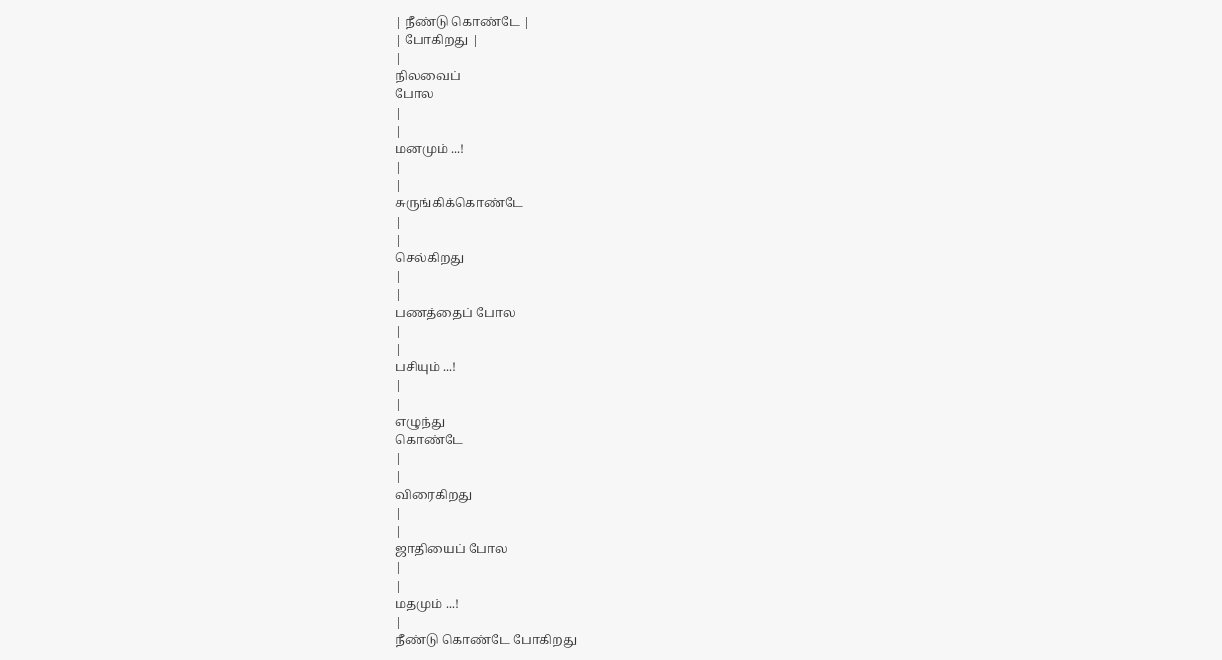| நீண்டு கொண்டே |
| போகிறது |
|
நிலவைப்
போல
|
|
மனமும் ...!
|
|
சுருங்கிக்கொண்டே
|
|
செல்கிறது
|
|
பணத்தைப் போல
|
|
பசியும் ...!
|
|
எழுந்து
கொண்டே
|
|
விரைகிறது
|
|
ஜாதியைப் போல
|
|
மதமும் ...!
|
நீண்டு கொண்டே போகிறது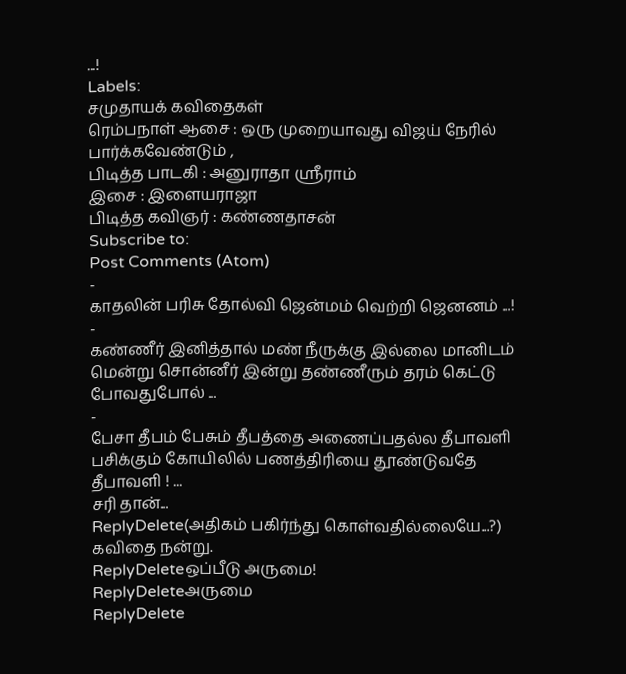...!
Labels:
சமுதாயக் கவிதைகள்
ரெம்பநாள் ஆசை : ஒரு முறையாவது விஜய் நேரில் பார்க்கவேண்டும் ,
பிடித்த பாடகி : அனுராதா ஸ்ரீராம்
இசை : இளையராஜா
பிடித்த கவிஞர் : கண்ணதாசன்
Subscribe to:
Post Comments (Atom)
-
காதலின் பரிசு தோல்வி ஜென்மம் வெற்றி ஜெனனம் ...!
-
கண்ணீர் இனித்தால் மண் நீருக்கு இல்லை மானிடம் மென்று சொன்னீர் இன்று தண்ணீரும் தரம் கெட்டு போவதுபோல் ...
-
பேசா தீபம் பேசும் தீபத்தை அணைப்பதல்ல தீபாவளி பசிக்கும் கோயிலில் பணத்திரியை தூண்டுவதே தீபாவளி ! ...
சரி தான்...
ReplyDelete(அதிகம் பகிர்ந்து கொள்வதில்லையே...?)
கவிதை நன்று.
ReplyDeleteஒப்பீடு அருமை!
ReplyDeleteஅருமை
ReplyDelete